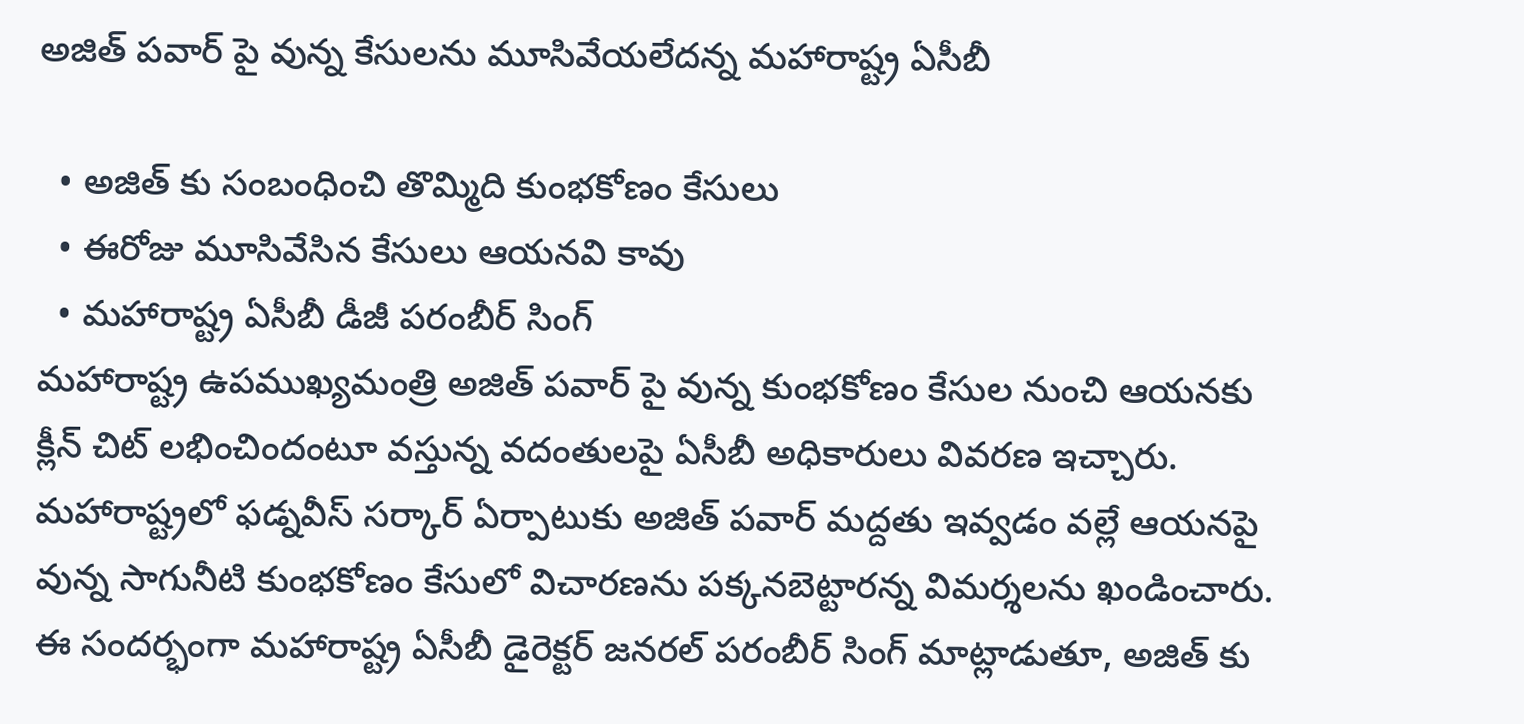అజిత్ పవార్ పై వున్న కేసులను మూసివేయలేదన్న మహారాష్ట్ర ఏసీబీ

  • అజిత్ కు సంబంధించి తొమ్మిది కుంభకోణం కేసులు
  • ఈరోజు మూసివేసిన కేసులు ఆయనవి కావు
  • మహారాష్ట్ర ఏసీబీ డీజీ పరంబీర్ సింగ్
మహారాష్ట్ర ఉపముఖ్యమంత్రి అజిత్ పవార్ పై వున్న కుంభకోణం కేసుల నుంచి ఆయనకు క్లీన్ చిట్ లభించిందంటూ వస్తున్న వదంతులపై ఏసీబీ అధికారులు వివరణ ఇచ్చారు. మహారాష్ట్రలో ఫడ్నవీస్ సర్కార్ ఏర్పాటుకు అజిత్ పవార్ మద్దతు ఇవ్వడం వల్లే ఆయనపై వున్న సాగునీటి కుంభకోణం కేసులో విచారణను పక్కనబెట్టారన్న విమర్శలను ఖండించారు. ఈ సందర్భంగా మహారాష్ట్ర ఏసీబీ డైరెక్టర్ జనరల్ పరంబీర్ సింగ్ మాట్లాడుతూ, అజిత్ కు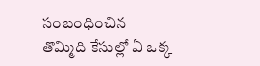సంబంధించిన తొమ్మిది కేసుల్లో ఏ ఒక్క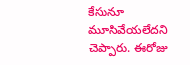కేసునూ మూసివేయలేదని చెప్పారు. ఈరోజు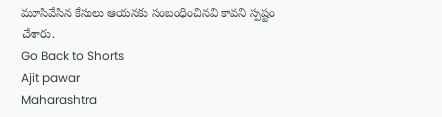మూసివేసిన కేసులు ఆయనకు సంబంధించినవి కావని స్పష్టం చేశారు.
Go Back to Shorts
Ajit pawar
Maharashtra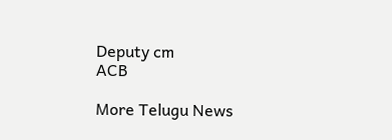Deputy cm
ACB

More Telugu News